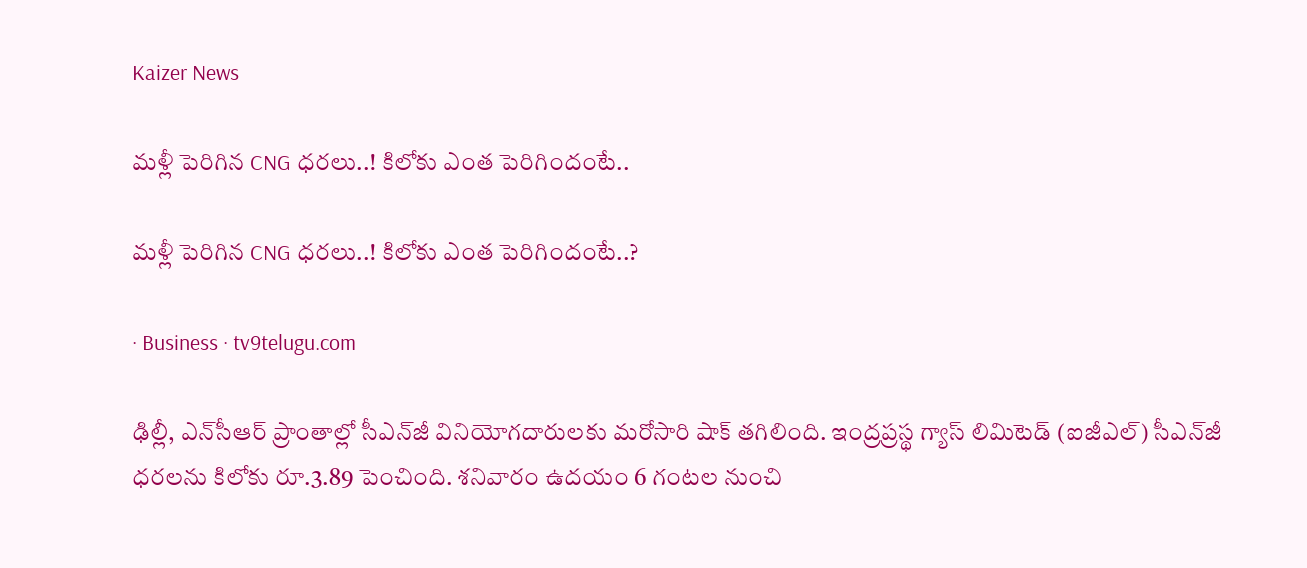Kaizer News

మళ్లీ పెరిగిన CNG ధరలు..! కిలోకు ఎంత పెరిగిందంటే..

మళ్లీ పెరిగిన CNG ధరలు..! కిలోకు ఎంత పెరిగిందంటే..?

· Business · tv9telugu.com

ఢిల్లీ, ఎన్‌సీఆర్‌ ప్రాంతాల్లో సీఎన్‌జీ వినియోగదారులకు మరోసారి షాక్ తగిలింది. ఇంద్రప్రస్థ గ్యాస్ లిమిటెడ్ (ఐజీఎల్) సీఎన్‌జీ ధరలను కిలోకు రూ.3.89 పెంచింది. శనివారం ఉదయం 6 గంటల నుంచి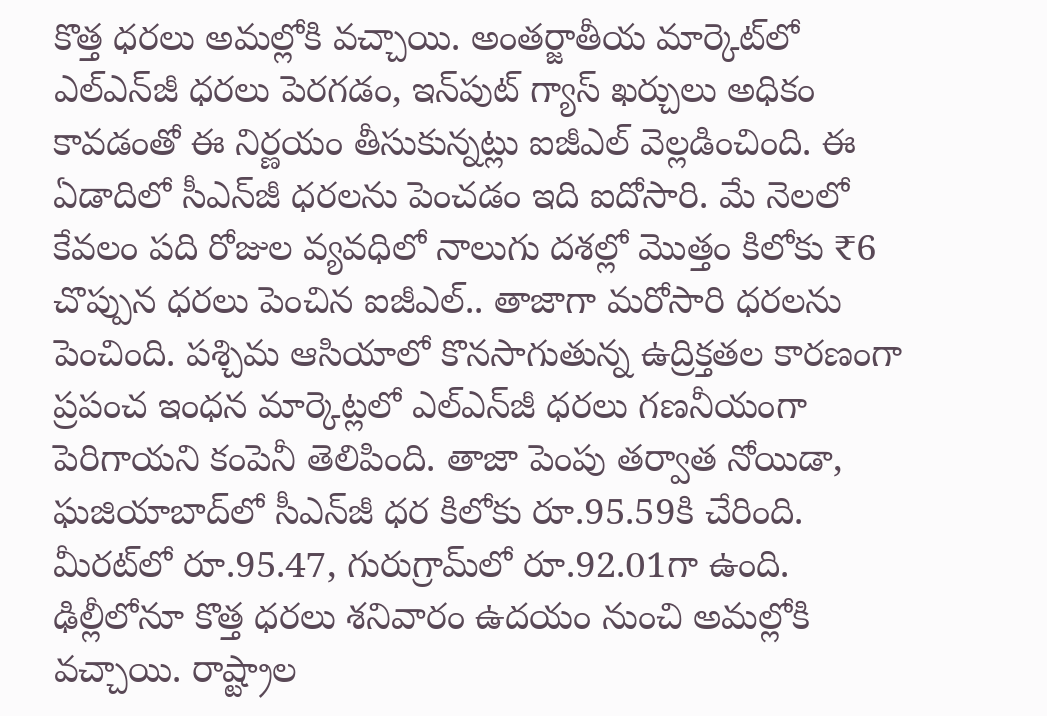కొత్త ధరలు అమల్లోకి వచ్చాయి. అంతర్జాతీయ మార్కెట్‌లో ఎల్‌ఎన్‌జీ ధరలు పెరగడం, ఇన్‌పుట్ గ్యాస్ ఖర్చులు అధికం కావడంతో ఈ నిర్ణయం తీసుకున్నట్లు ఐజీఎల్ వెల్లడించింది. ఈ ఏడాదిలో సీఎన్‌జీ ధరలను పెంచడం ఇది ఐదోసారి. మే నెలలో కేవలం పది రోజుల వ్యవధిలో నాలుగు దశల్లో మొత్తం కిలోకు ₹6 చొప్పున ధరలు పెంచిన ఐజీఎల్.. తాజాగా మరోసారి ధరలను పెంచింది. పశ్చిమ ఆసియాలో కొనసాగుతున్న ఉద్రిక్తతల కారణంగా ప్రపంచ ఇంధన మార్కెట్లలో ఎల్‌ఎన్‌జీ ధరలు గణనీయంగా పెరిగాయని కంపెనీ తెలిపింది. తాజా పెంపు తర్వాత నోయిడా, ఘజియాబాద్‌లో సీఎన్‌జీ ధర కిలోకు రూ.95.59కి చేరింది. మీరట్‌లో రూ.95.47, గురుగ్రామ్‌లో రూ.92.01గా ఉంది. ఢిల్లీలోనూ కొత్త ధరలు శనివారం ఉదయం నుంచి అమల్లోకి వచ్చాయి. రాష్ట్రాల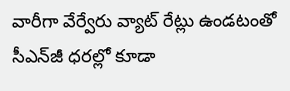వారీగా వేర్వేరు వ్యాట్‌ రేట్లు ఉండటంతో సీఎన్‌జీ ధరల్లో కూడా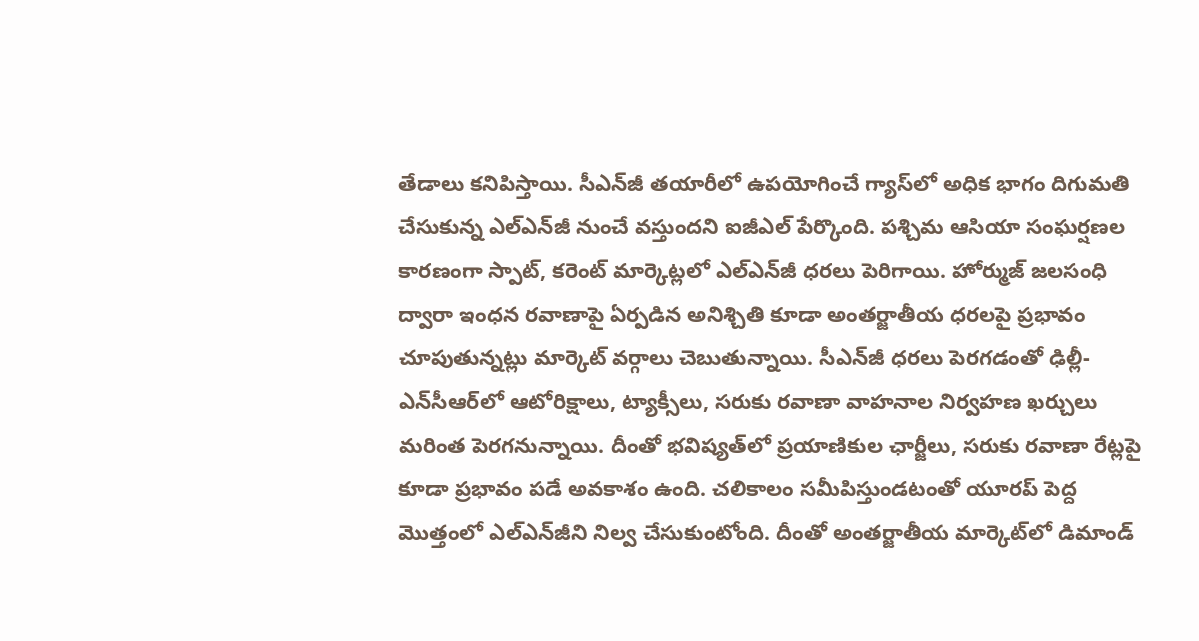తేడాలు కనిపిస్తాయి. సీఎన్‌జీ తయారీలో ఉపయోగించే గ్యాస్‌లో అధిక భాగం దిగుమతి చేసుకున్న ఎల్‌ఎన్‌జీ నుంచే వస్తుందని ఐజీఎల్ పేర్కొంది. పశ్చిమ ఆసియా సంఘర్షణల కారణంగా స్పాట్, కరెంట్ మార్కెట్లలో ఎల్‌ఎన్‌జీ ధరలు పెరిగాయి. హోర్ముజ్ జలసంధి ద్వారా ఇంధన రవాణాపై ఏర్పడిన అనిశ్చితి కూడా అంతర్జాతీయ ధరలపై ప్రభావం చూపుతున్నట్లు మార్కెట్ వర్గాలు చెబుతున్నాయి. సీఎన్‌జీ ధరలు పెరగడంతో ఢిల్లీ-ఎన్‌సీఆర్‌లో ఆటోరిక్షాలు, ట్యాక్సీలు, సరుకు రవాణా వాహనాల నిర్వహణ ఖర్చులు మరింత పెరగనున్నాయి. దీంతో భవిష్యత్‌లో ప్రయాణికుల ఛార్జీలు, సరుకు రవాణా రేట్లపై కూడా ప్రభావం పడే అవకాశం ఉంది. చలికాలం సమీపిస్తుండటంతో యూరప్ పెద్ద మొత్తంలో ఎల్‌ఎన్‌జీని నిల్వ చేసుకుంటోంది. దీంతో అంతర్జాతీయ మార్కెట్‌లో డిమాండ్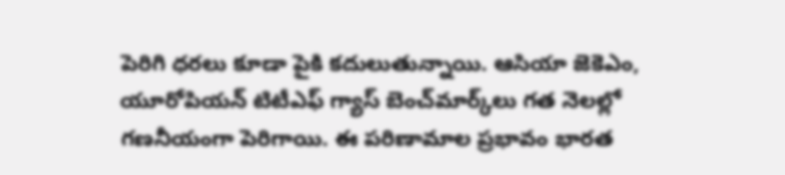పెరిగి ధరలు కూడా పైకి కదులుతున్నాయి. ఆసియా జెకెఎం, యూరోపియన్ టిటీఎఫ్‌ గ్యాస్ బెంచ్‌మార్క్‌లు గత నెలల్లో గణనీయంగా పెరిగాయి. ఈ పరిణామాల ప్రభావం భారత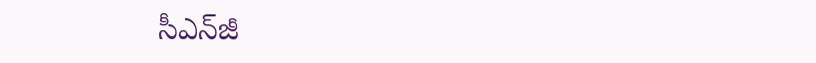సీఎన్‌జీ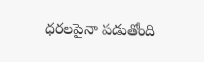ధరలపైనా పడుతోంది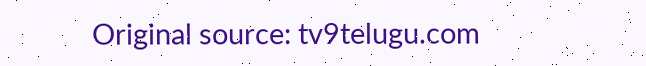Original source: tv9telugu.com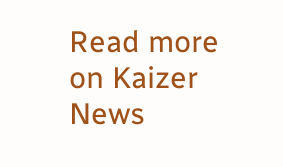Read more on Kaizer News